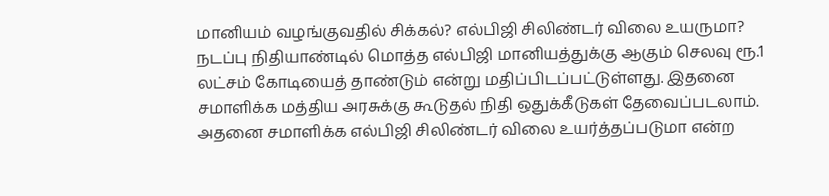மானியம் வழங்குவதில் சிக்கல்? எல்பிஜி சிலிண்டர் விலை உயருமா?
நடப்பு நிதியாண்டில் மொத்த எல்பிஜி மானியத்துக்கு ஆகும் செலவு ரூ.1 லட்சம் கோடியைத் தாண்டும் என்று மதிப்பிடப்பட்டுள்ளது. இதனை சமாளிக்க மத்திய அரசுக்கு கூடுதல் நிதி ஒதுக்கீடுகள் தேவைப்படலாம். அதனை சமாளிக்க எல்பிஜி சிலிண்டர் விலை உயர்த்தப்படுமா என்ற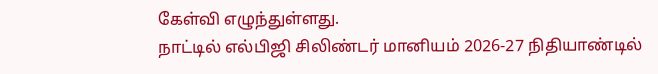கேள்வி எழுந்துள்ளது.
நாட்டில் எல்பிஜி சிலிண்டர் மானியம் 2026-27 நிதியாண்டில்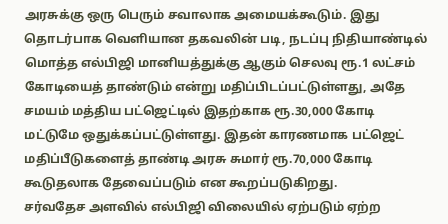அரசுக்கு ஒரு பெரும் சவாலாக அமையக்கூடும். இது தொடர்பாக வெளியான தகவலின் படி, நடப்பு நிதியாண்டில் மொத்த எல்பிஜி மானியத்துக்கு ஆகும் செலவு ரூ.1 லட்சம் கோடியைத் தாண்டும் என்று மதிப்பிடப்பட்டுள்ளது, அதே சமயம் மத்திய பட்ஜெட்டில் இதற்காக ரூ.30,000 கோடி மட்டுமே ஒதுக்கப்பட்டுள்ளது. இதன் காரணமாக பட்ஜெட் மதிப்பீடுகளைத் தாண்டி அரசு சுமார் ரூ.70,000 கோடி கூடுதலாக தேவைப்படும் என கூறப்படுகிறது.
சர்வதேச அளவில் எல்பிஜி விலையில் ஏற்படும் ஏற்ற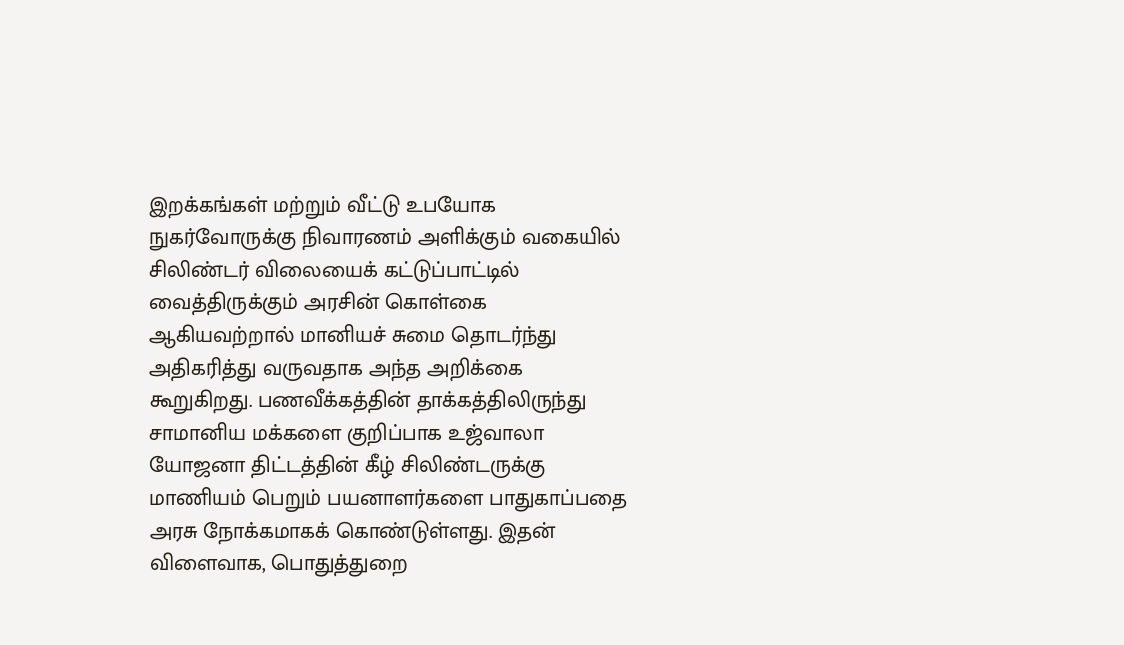இறக்கங்கள் மற்றும் வீட்டு உபயோக நுகர்வோருக்கு நிவாரணம் அளிக்கும் வகையில் சிலிண்டர் விலையைக் கட்டுப்பாட்டில் வைத்திருக்கும் அரசின் கொள்கை ஆகியவற்றால் மானியச் சுமை தொடர்ந்து அதிகரித்து வருவதாக அந்த அறிக்கை கூறுகிறது. பணவீக்கத்தின் தாக்கத்திலிருந்து சாமானிய மக்களை குறிப்பாக உஜ்வாலா யோஜனா திட்டத்தின் கீழ் சிலிண்டருக்கு மாணியம் பெறும் பயனாளர்களை பாதுகாப்பதை அரசு நோக்கமாகக் கொண்டுள்ளது. இதன் விளைவாக, பொதுத்துறை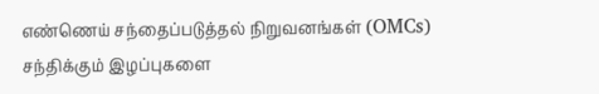எண்ணெய் சந்தைப்படுத்தல் நிறுவனங்கள் (OMCs) சந்திக்கும் இழப்புகளை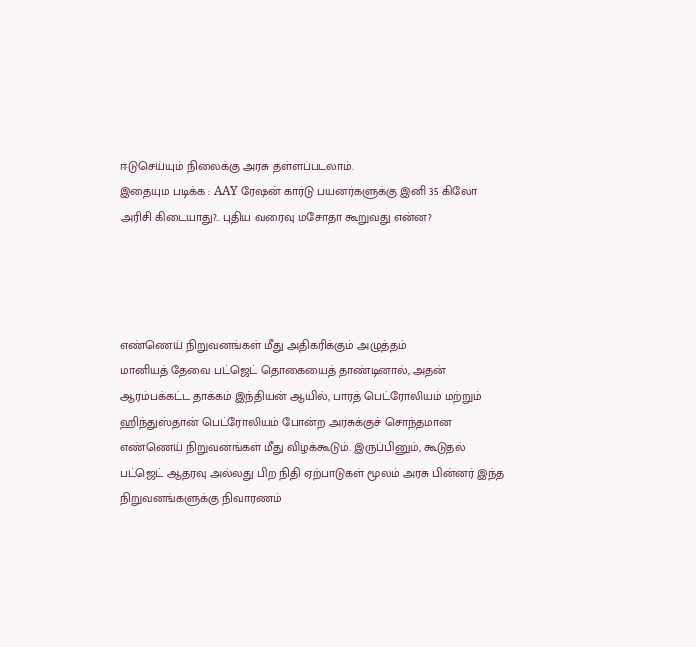ஈடுசெய்யும் நிலைக்கு அரசு தள்ளப்படலாம்.
இதையும படிக்க : AAY ரேஷன் கார்டு பயனர்களுக்கு இனி 35 கிலோ அரிசி கிடையாது?.. புதிய வரைவு மசோதா கூறுவது என்ன?




எண்ணெய் நிறுவனங்கள் மீது அதிகரிக்கும் அழுத்தம்
மானியத் தேவை பட்ஜெட் தொகையைத் தாண்டினால், அதன் ஆரம்பக்கட்ட தாக்கம் இந்தியன் ஆயில், பாரத் பெட்ரோலியம் மற்றும் ஹிந்துஸ்தான் பெட்ரோலியம் போன்ற அரசுக்குச் சொந்தமான எண்ணெய் நிறுவனங்கள் மீது விழக்கூடும். இருப்பினும், கூடுதல் பட்ஜெட் ஆதரவு அல்லது பிற நிதி ஏற்பாடுகள் மூலம் அரசு பின்னர் இந்த நிறுவனங்களுக்கு நிவாரணம்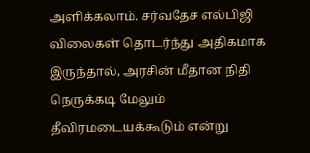அளிக்கலாம். சர்வதேச எல்பிஜி விலைகள் தொடர்ந்து அதிகமாக இருந்தால், அரசின் மீதான நிதி நெருக்கடி மேலும் தீவிரமடையக்கூடும் என்று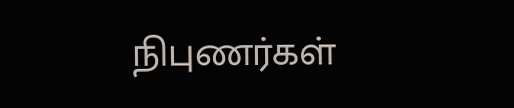நிபுணர்கள்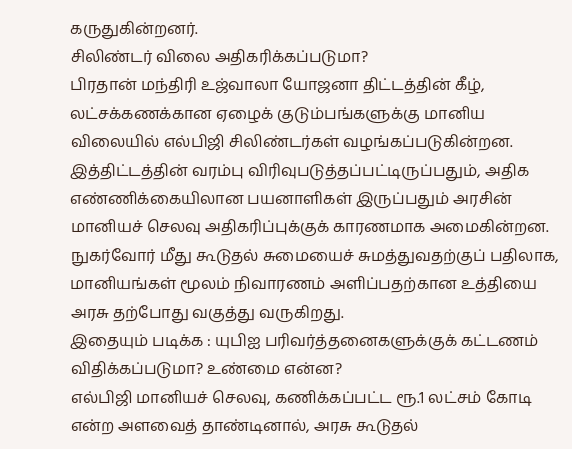கருதுகின்றனர்.
சிலிண்டர் விலை அதிகரிக்கப்படுமா?
பிரதான் மந்திரி உஜ்வாலா யோஜனா திட்டத்தின் கீழ், லட்சக்கணக்கான ஏழைக் குடும்பங்களுக்கு மானிய விலையில் எல்பிஜி சிலிண்டர்கள் வழங்கப்படுகின்றன. இத்திட்டத்தின் வரம்பு விரிவுபடுத்தப்பட்டிருப்பதும், அதிக எண்ணிக்கையிலான பயனாளிகள் இருப்பதும் அரசின் மானியச் செலவு அதிகரிப்புக்குக் காரணமாக அமைகின்றன. நுகர்வோர் மீது கூடுதல் சுமையைச் சுமத்துவதற்குப் பதிலாக, மானியங்கள் மூலம் நிவாரணம் அளிப்பதற்கான உத்தியை அரசு தற்போது வகுத்து வருகிறது.
இதையும் படிக்க : யுபிஐ பரிவர்த்தனைகளுக்குக் கட்டணம் விதிக்கப்படுமா? உண்மை என்ன?
எல்பிஜி மானியச் செலவு, கணிக்கப்பட்ட ரூ.1 லட்சம் கோடி என்ற அளவைத் தாண்டினால், அரசு கூடுதல்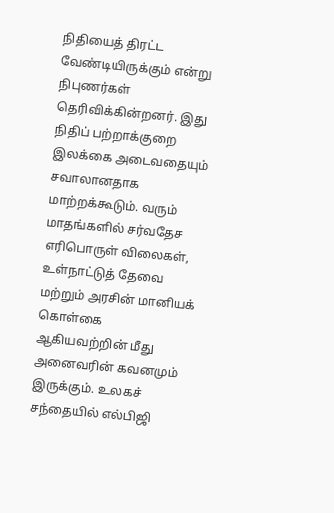நிதியைத் திரட்ட வேண்டியிருக்கும் என்று நிபுணர்கள் தெரிவிக்கின்றனர். இது நிதிப் பற்றாக்குறை இலக்கை அடைவதையும் சவாலானதாக மாற்றக்கூடும். வரும் மாதங்களில் சர்வதேச எரிபொருள் விலைகள், உள்நாட்டுத் தேவை மற்றும் அரசின் மானியக் கொள்கை ஆகியவற்றின் மீது அனைவரின் கவனமும் இருக்கும். உலகச் சந்தையில் எல்பிஜி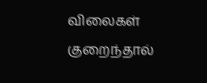விலைகள் குறைந்தால்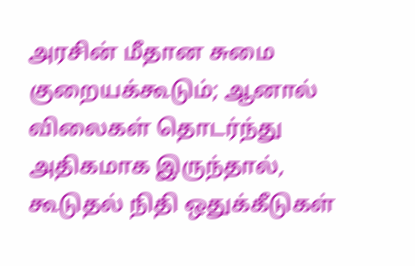அரசின் மீதான சுமை குறையக்கூடும்; ஆனால் விலைகள் தொடர்ந்து அதிகமாக இருந்தால், கூடுதல் நிதி ஒதுக்கீடுகள்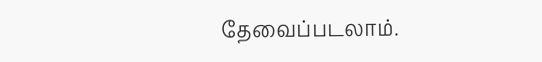தேவைப்படலாம்.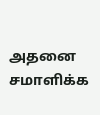அதனை சமாளிக்க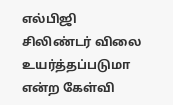எல்பிஜி சிலிண்டர் விலை உயர்த்தப்படுமா என்ற கேள்வி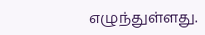எழுந்துள்ளது.